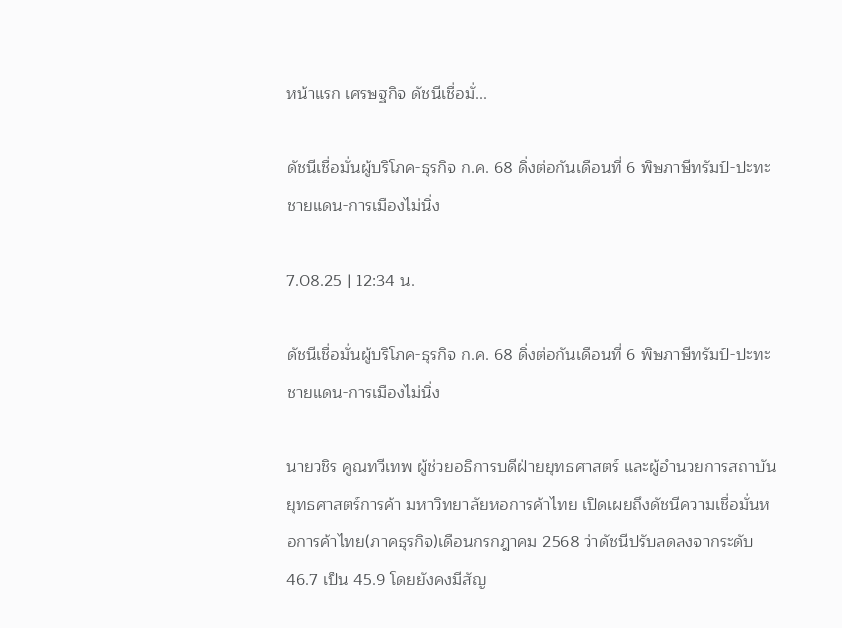หน้าแรก เศรษฐกิจ ดัชนีเชื่อมั่...

ดัชนีเชื่อมั่นผู้บริโภค-ธุรกิจ ก.ค. 68 ดิ่งต่อกันเดือนที่ 6 พิษภาษีทรัมป์-ปะทะชายแดน-การเมืองไม่นิ่ง

7.08.25 | 12:34 น.

ดัชนีเชื่อมั่นผู้บริโภค-ธุรกิจ ก.ค. 68 ดิ่งต่อกันเดือนที่ 6 พิษภาษีทรัมป์-ปะทะชายแดน-การเมืองไม่นิ่ง

นายวชิร คูณทวีเทพ ผู้ช่วยอธิการบดีฝ่ายยุทธศาสตร์ และผู้อำนวยการสถาบันยุทธศาสตร์การค้า มหาวิทยาลัยหอการค้าไทย เปิดเผยถึงดัชนีความเชื่อมั่นหอการค้าไทย(ภาคธุรกิจ)เดือนกรกฎาคม 2568 ว่าดัชนีปรับลดลงจากระดับ 46.7 เป็น 45.9 โดยยังคงมีสัญ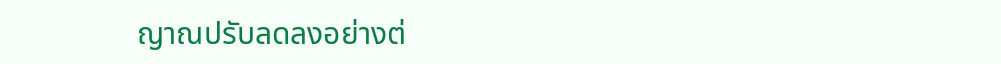ญาณปรับลดลงอย่างต่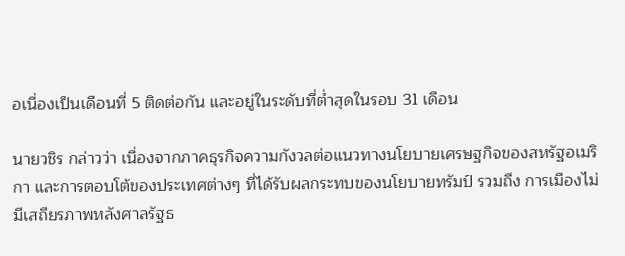อเนื่องเป็นเดือนที่ 5 ติดต่อกัน และอยู่ในระดับที่ต่ำสุดในรอบ 31 เดือน

นายวชิร กล่าวว่า เนื่องจากภาคธุรกิจความกังวลต่อแนวทางนโยบายเศรษฐกิจของสหรัฐอเมริกา และการตอบโต้ของประเทศต่างๆ ที่ได้รับผลกระทบของนโยบายทรัมป์ รวมถึง การเมืองไม่มีเสถียรภาพหลังศาลรัฐธ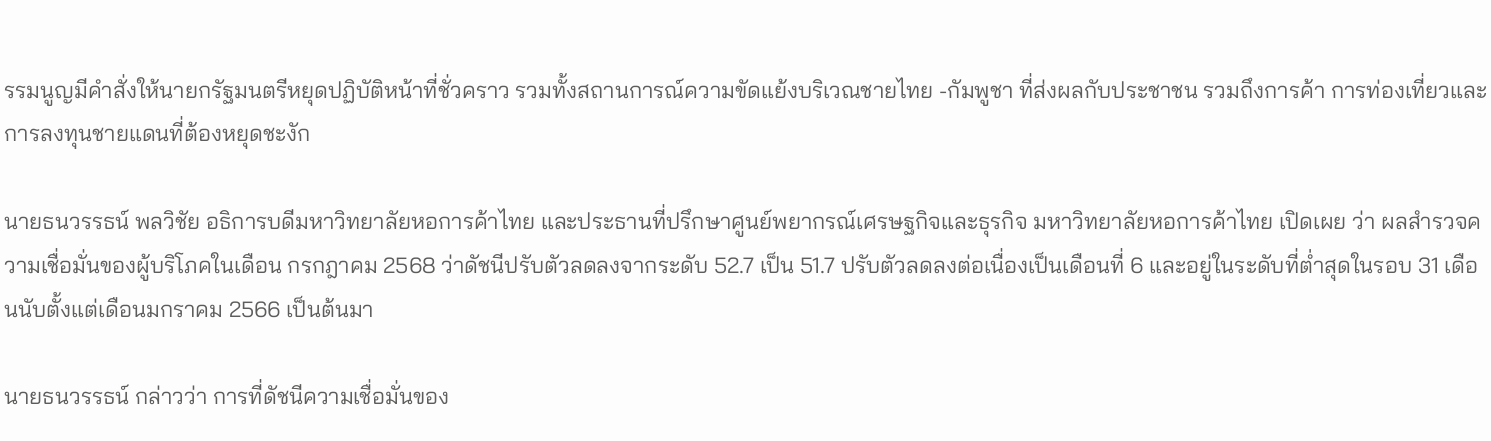รรมนูญมีคำสั่งให้นายกรัฐมนตรีหยุดปฏิบัติหน้าที่ชั่วคราว รวมทั้งสถานการณ์ความขัดแย้งบริเวณชายไทย -กัมพูชา ที่ส่งผลกับประชาชน รวมถึงการค้า การท่องเที่ยวและการลงทุนชายแดนที่ต้องหยุดชะงัก

นายธนวรรธน์ พลวิชัย อธิการบดีมหาวิทยาลัยหอการค้าไทย และประธานที่ปรึกษาศูนย์พยากรณ์เศรษฐกิจและธุรกิจ มหาวิทยาลัยหอการค้าไทย เปิดเผย ว่า ผลสำรวจความเชื่อมั่นของผู้บริโภคในเดือน กรกฎาคม 2568 ว่าดัชนีปรับตัวลดลงจากระดับ 52.7 เป็น 51.7 ปรับตัวลดลงต่อเนื่องเป็นเดือนที่ 6 และอยู่ในระดับที่ต่ำสุดในรอบ 31 เดือนนับตั้งแต่เดือนมกราคม 2566 เป็นต้นมา

นายธนวรรธน์ กล่าวว่า การที่ดัชนีความเชื่อมั่นของ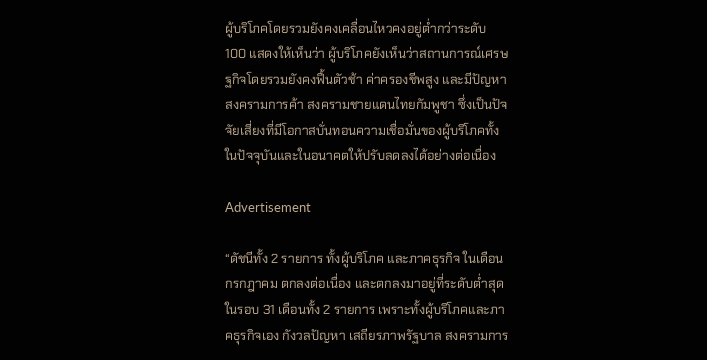ผู้บริโภคโดยรวมยังคงเคลื่อนไหวคงอยู่ต่ำกว่าระดับ 100 แสดงให้เห็นว่า ผู้บริโภคยังเห็นว่าสถานการณ์เศรษฐกิจโดยรวมยังคงฟื้นตัวช้า ค่าครองชีพสูง และมีปัญหาสงครามการค้า สงครามชายแดนไทยกัมพูชา ซึ่งเป็นปัจจัยเสี่ยงที่มีโอกาสบั่นทอนความเชื่อมั่นของผู้บริโภคทั้งในปัจจุบันและในอนาคตให้ปรับลดลงได้อย่างต่อเนื่อง

Advertisement

“ดัชนีทั้ง 2 รายการ ทั้งผู้บริโภค และภาคธุรกิจ ในเดือนกรกฎาคม ตกลงต่อเนื่อง และตกลงมาอยู่ที่ระดับต่ำสุดในรอบ 31 เดือนทั้ง 2 รายการ เพราะทั้งผู้บริโภคและภาคธุรกิจเอง กังวลปัญหา เสถียรภาพรัฐบาล สงครามการ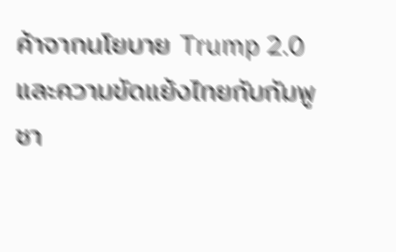ค้าจากนโยบาย Trump 2.0 และความขัดแย้งไทยกับกัมพูชา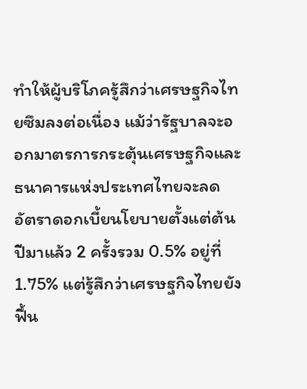ทำให้ผู้บริโภครู้สึกว่าเศรษฐกิจไทยซึมลงต่อเนื่อง แม้ว่ารัฐบาลจะออกมาตรการกระตุ้นเศรษฐกิจและธนาคารแห่งประเทศไทยจะลดอัตราดอกเบี้ยนโยบายตั้งแต่ต้นปีมาแล้ว 2 ครั้งรวม 0.5% อยู่ที่ 1.75% แต่รู้สึกว่าเศรษฐกิจไทยยังฟื้น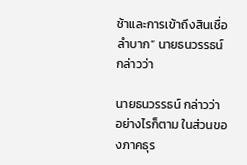ช้าและการเข้าถึงสินเชื่อลำบาก” นายธนวรรธน์ กล่าวว่า

นายธนวรรธน์ กล่าวว่า อย่างไรก็ตาม ในส่วนของภาคธุร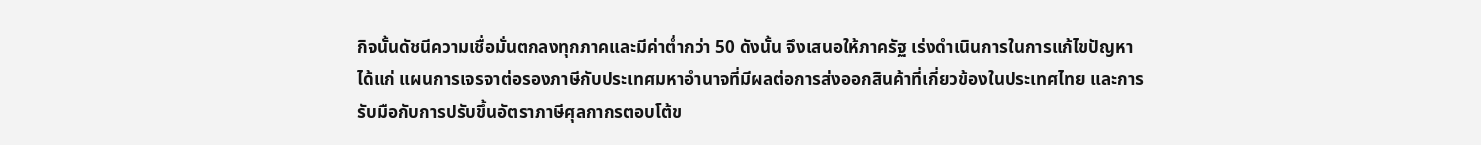กิจนั้นดัชนีความเชื่อมั่นตกลงทุกภาคและมีค่าต่ำกว่า 50 ดังนั้น จึงเสนอให้ภาครัฐ เร่งดำเนินการในการแก้ไขปัญหา ได้แก่ แผนการเจรจาต่อรองภาษีกับประเทศมหาอำนาจที่มีผลต่อการส่งออกสินค้าที่เกี่ยวข้องในประเทศไทย และการรับมือกับการปรับขึ้นอัตราภาษีศุลกากรตอบโต้ข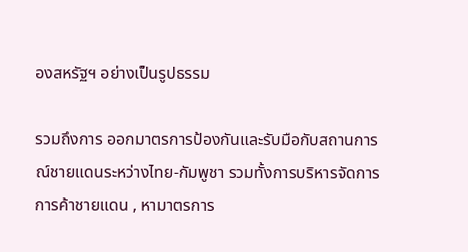องสหรัฐฯ อย่างเป็นรูปธรรม

รวมถึงการ ออกมาตรการป้องกันและรับมือกับสถานการณ์ชายแดนระหว่างไทย-กัมพูชา รวมทั้งการบริหารจัดการการค้าชายแดน , หามาตรการ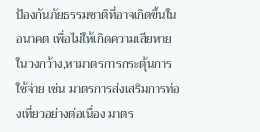ป้องกันภัยธรรมชาติที่อาจเกิดขึ้นในอนาคต เพื่อไม่ให้เกิดความเสียหายในวงกว้าง,หามาตรการกระตุ้นการใช้จ่าย เช่น มาตรการส่งเสริมการท่องเที่ยวอย่างต่อเนื่อง มาตร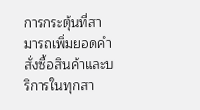การกระตุ้นที่สามารถเพิ่มยอดคำสั่งซื้อสินค้าและบริการในทุกสา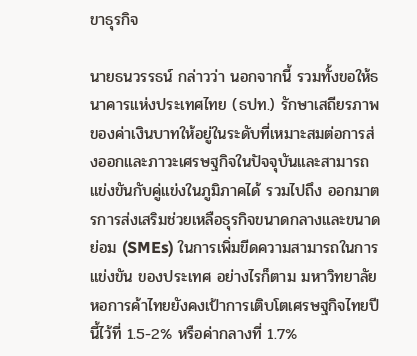ขาธุรกิจ

นายธนวรรธน์ กล่าวว่า นอกจากนี้ รวมทั้งขอให้ธนาคารแห่งประเทศไทย (ธปท.) รักษาเสถียรภาพของค่าเงินบาทให้อยู่ในระดับที่เหมาะสมต่อการส่งออกและภาวะเศรษฐกิจในปัจจุบันและสามารถแข่งขันกับคู่แข่งในภูมิภาคได้ รวมไปถึง ออกมาตรการส่งเสริมช่วยเหลือธุรกิจขนาดกลางและขนาดย่อม (SMEs) ในการเพิ่มขีดความสามารถในการแข่งขัน ของประเทศ อย่างไรก็ตาม มหาวิทยาลัยหอการค้าไทยยังคงเป้าการเติบโตเศรษฐกิจไทยปีนี้ไว้ที่ 1.5-2% หรือค่ากลางที่ 1.7%